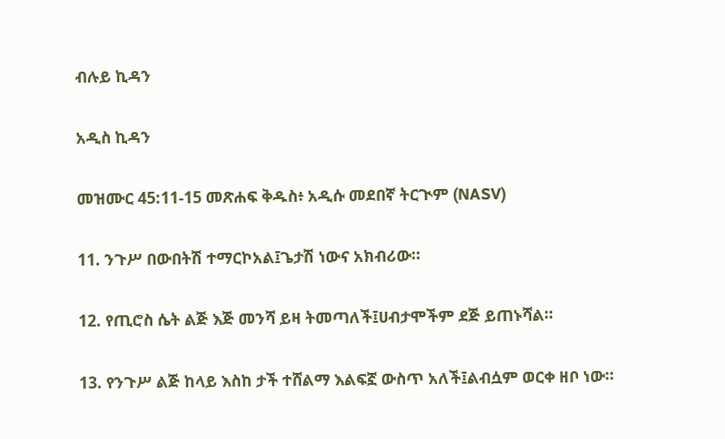ብሉይ ኪዳን

አዲስ ኪዳን

መዝሙር 45:11-15 መጽሐፍ ቅዱስ፥ አዲሱ መደበኛ ትርጒም (NASV)

11. ንጉሥ በውበትሽ ተማርኮአል፤ጌታሽ ነውና አክብሪው።

12. የጢሮስ ሴት ልጅ እጅ መንሻ ይዛ ትመጣለች፤ሀብታሞችም ደጅ ይጠኑሻል።

13. የንጉሥ ልጅ ከላይ እስከ ታች ተሸልማ እልፍኟ ውስጥ አለች፤ልብሷም ወርቀ ዘቦ ነው።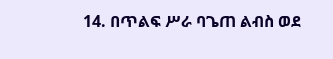14. በጥልፍ ሥራ ባጌጠ ልብስ ወደ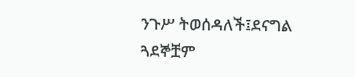ንጉሥ ትወሰዳለች፤ደናግል ጓደኞቿም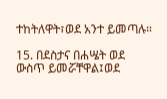ተከትለዋት፣ወደ አንተ ይመጣሉ።

15. በደስታና በሐሤት ወደ ውስጥ ይመሯቸዋል፤ወደ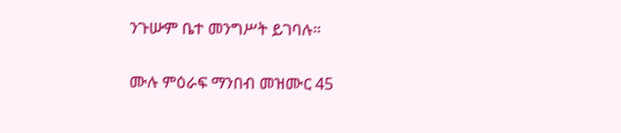ንጉሡም ቤተ መንግሥት ይገባሉ።

ሙሉ ምዕራፍ ማንበብ መዝሙር 45